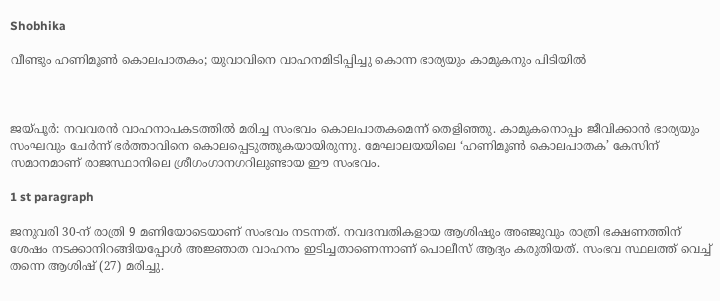Shobhika

വീണ്ടും ഹണിമൂണ്‍ കൊലപാതകം; യുവാവിനെ വാഹനമിടിപ്പിച്ചു കൊന്ന ഭാര്യയും കാമുകനും പിടിയില്‍



ജയ്പൂര്‍: നവവരന്‍ വാഹനാപകടത്തില്‍ മരിച്ച സംഭവം കൊലപാതകമെന്ന് തെളിഞ്ഞു. കാമുകനൊപ്പം ജീവിക്കാന്‍ ഭാര്യയും സംഘവും ചേര്‍ന്ന് ഭര്‍ത്താവിനെ കൊലപ്പെടുത്തുകയായിരുന്നു. മേഘാലയയിലെ ‘ഹണിമൂണ്‍ കൊലപാതക’ കേസിന് സമാനമാണ് രാജസ്ഥാനിലെ ശ്രീഗംഗാനഗറിലുണ്ടായ ഈ സംഭവം.

1 st paragraph

ജനുവരി 30-ന് രാത്രി 9 മണിയോടെയാണ് സംഭവം നടന്നത്. നവദമ്പതികളായ ആശിഷും അഞ്ജുവും രാത്രി ഭക്ഷണത്തിന് ശേഷം നടക്കാനിറങ്ങിയപ്പോള്‍ അജ്ഞാത വാഹനം ഇടിച്ചതാണെന്നാണ് പൊലീസ് ആദ്യം കരുതിയത്. സംഭവ സ്ഥലത്ത് വെച്ച് തന്നെ ആശിഷ് (27) മരിച്ചു.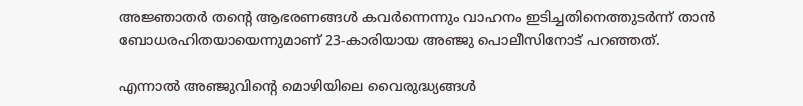അജ്ഞാതര്‍ തന്റെ ആഭരണങ്ങള്‍ കവര്‍ന്നെന്നും വാഹനം ഇടിച്ചതിനെത്തുടര്‍ന്ന് താന്‍ ബോധരഹിതയായെന്നുമാണ് 23-കാരിയായ അഞ്ജു പൊലീസിനോട് പറഞ്ഞത്.

എന്നാല്‍ അഞ്ജുവിന്റെ മൊഴിയിലെ വൈരുദ്ധ്യങ്ങള്‍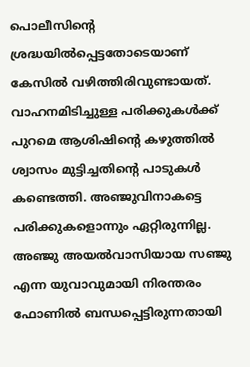പൊലീസിന്റെ ശ്രദ്ധയില്‍പ്പെട്ടതോടെയാണ് കേസില്‍ വഴിത്തിരിവുണ്ടായത്. വാഹനമിടിച്ചുള്ള പരിക്കുകള്‍ക്ക് പുറമെ ആശിഷിന്റെ കഴുത്തില്‍ ശ്വാസം മുട്ടിച്ചതിന്റെ പാടുകള്‍ കണ്ടെത്തി. അഞ്ജുവിനാകട്ടെ പരിക്കുകളൊന്നും ഏറ്റിരുന്നില്ല. അഞ്ജു അയല്‍വാസിയായ സഞ്ജു എന്ന യുവാവുമായി നിരന്തരം ഫോണില്‍ ബന്ധപ്പെട്ടിരുന്നതായി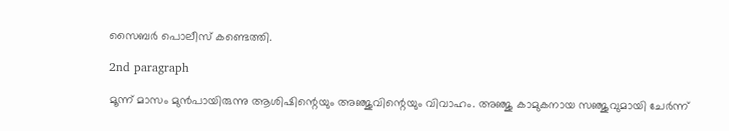സൈബര്‍ പൊലീസ് കണ്ടെത്തി.

2nd paragraph

മൂന്ന് മാസം മുന്‍പായിരുന്നു ആശിഷിന്റെയും അഞ്ജുവിന്റെയും വിവാഹം. അഞ്ജു കാമുകനായ സഞ്ജുവുമായി ചേര്‍ന്ന്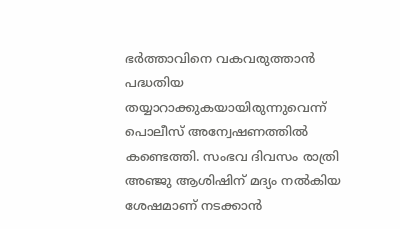ഭര്‍ത്താവിനെ വകവരുത്താന്‍ പദ്ധതിയ തയ്യാറാക്കുകയായിരുന്നുവെന്ന് പൊലീസ് അന്വേഷണത്തില്‍ കണ്ടെത്തി. സംഭവ ദിവസം രാത്രി അഞ്ജു ആശിഷിന് മദ്യം നല്‍കിയ ശേഷമാണ് നടക്കാന്‍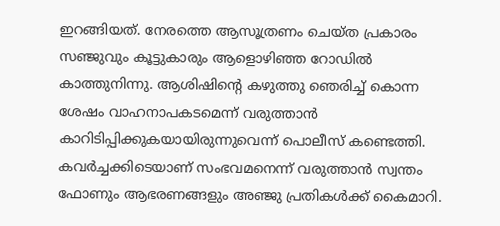ഇറങ്ങിയത്. നേരത്തെ ആസൂത്രണം ചെയ്ത പ്രകാരം സഞ്ജുവും കൂട്ടുകാരും ആളൊഴിഞ്ഞ റോഡില്‍ കാത്തുനിന്നു. ആശിഷിന്റെ കഴുത്തു ഞെരിച്ച് കൊന്ന ശേഷം വാഹനാപകടമെന്ന് വരുത്താന്‍ കാറിടിപ്പിക്കുകയായിരുന്നുവെന്ന് പൊലീസ് കണ്ടെത്തി. കവര്‍ച്ചക്കിടെയാണ് സംഭവമനെന്ന് വരുത്താന്‍ സ്വന്തം ഫോണും ആഭരണങ്ങളും അഞ്ജു പ്രതികള്‍ക്ക് കൈമാറി.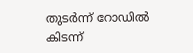തുടര്‍ന്ന് റോഡില്‍ കിടന്ന്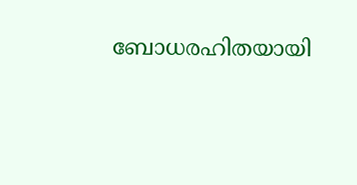ബോധരഹിതയായി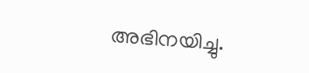അഭിനയിച്ചു.